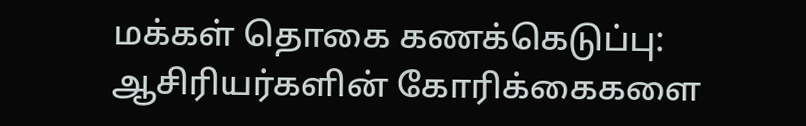மக்கள் தொகை கணக்கெடுப்பு: ஆசிரியர்களின் கோரிக்கைகளை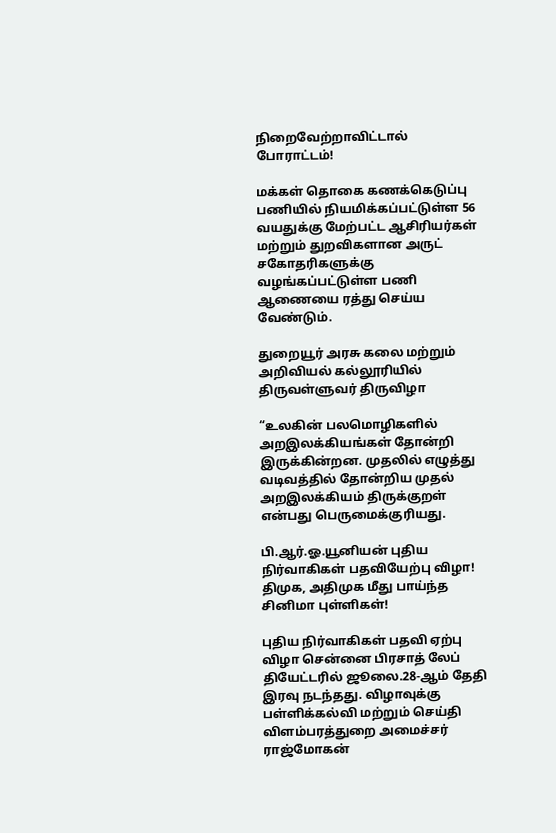நிறைவேற்றாவிட்டால் போராட்டம்!

மக்கள் தொகை கணக்கெடுப்பு பணியில் நியமிக்கப்பட்டுள்ள 56 வயதுக்கு மேற்பட்ட ஆசிரியர்கள் மற்றும் துறவிகளான அருட் சகோதரிகளுக்கு வழங்கப்பட்டுள்ள பணி ஆணையை ரத்து செய்ய வேண்டும்.

துறையூர் அரசு கலை மற்றும் அறிவியல் கல்லூரியில் திருவள்ளுவர் திருவிழா

“உலகின் பலமொழிகளில் அறஇலக்கியங்கள் தோன்றி இருக்கின்றன. முதலில் எழுத்து வடிவத்தில் தோன்றிய முதல் அறஇலக்கியம் திருக்குறள் என்பது பெருமைக்குரியது.

பி.ஆர்.ஓ.யூனியன் புதிய நிர்வாகிகள் பதவியேற்பு விழா! திமுக, அதிமுக மீது பாய்ந்த சினிமா புள்ளிகள்!

புதிய நிர்வாகிகள் பதவி ஏற்பு விழா சென்னை பிரசாத் லேப் தியேட்டரில் ஜூலை.28-ஆம் தேதி இரவு நடந்தது. விழாவுக்கு பள்ளிக்கல்வி மற்றும் செய்தி விளம்பரத்துறை அமைச்சர் ராஜ்மோகன்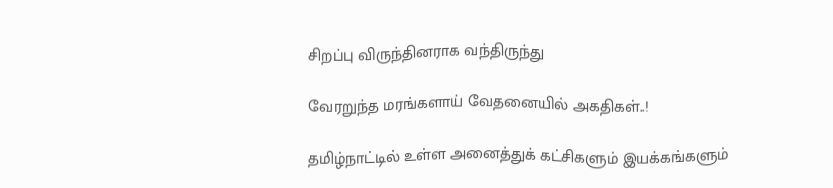சிறப்பு விருந்தினராக வந்திருந்து

வேரறுந்த மரங்களாய் வேதனையில் அகதிகள்..!

தமிழ்நாட்டில் உள்ள அனைத்துக் கட்சிகளும் இயக்கங்களும்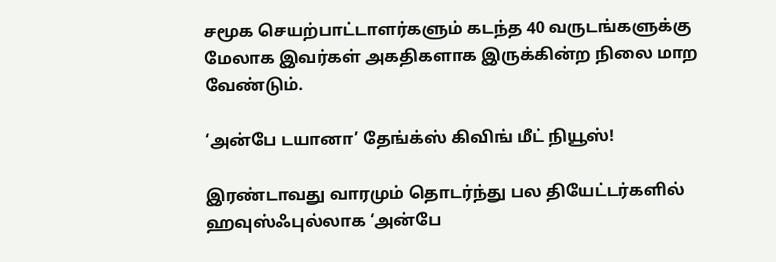சமூக செயற்பாட்டாளர்களும் கடந்த 40 வருடங்களுக்கு மேலாக இவர்கள் அகதிகளாக இருக்கின்ற நிலை மாற வேண்டும்.

‘அன்பே டயானா’ தேங்க்ஸ் கிவிங் மீட் நியூஸ்!

இரண்டாவது வாரமும் தொடர்ந்து பல தியேட்டர்களில் ஹவுஸ்ஃபுல்லாக ‘அன்பே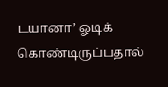டயானா’ ஓடிக் கொண்டிருப்பதால்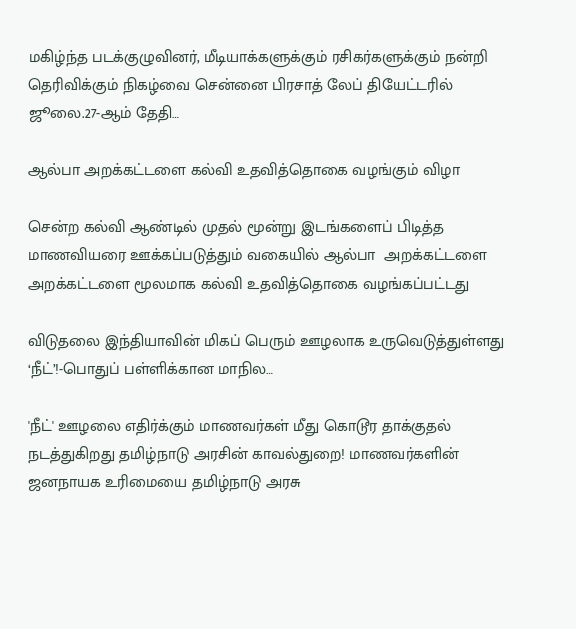மகிழ்ந்த படக்குழுவினர், மீடியாக்களுக்கும் ரசிகர்களுக்கும் நன்றி தெரிவிக்கும் நிகழ்வை சென்னை பிரசாத் லேப் தியேட்டரில் ஜூலை.27-ஆம் தேதி…

ஆல்பா அறக்கட்டளை கல்வி உதவித்தொகை வழங்கும் விழா

சென்ற கல்வி ஆண்டில் முதல் மூன்று இடங்களைப் பிடித்த மாணவியரை ஊக்கப்படுத்தும் வகையில் ஆல்பா  அறக்கட்டளை அறக்கட்டளை மூலமாக கல்வி உதவித்தொகை வழங்கப்பட்டது

விடுதலை இந்தியாவின் மிகப் பெரும் ஊழலாக உருவெடுத்துள்ளது ‘நீட்’!-பொதுப் பள்ளிக்கான மாநில…

'நீட்' ஊழலை எதிர்க்கும் மாணவர்கள் மீது கொடூர தாக்குதல் நடத்துகிறது தமிழ்நாடு அரசின் காவல்துறை! மாணவர்களின் ஜனநாயக உரிமையை தமிழ்நாடு அரசு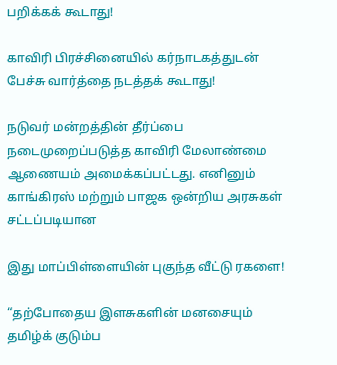பறிக்கக் கூடாது!

காவிரி பிரச்சினையில் கர்நாடகத்துடன் பேச்சு வார்த்தை நடத்தக் கூடாது!

நடுவர் மன்றத்தின் தீர்ப்பை நடைமுறைப்படுத்த காவிரி மேலாண்மை ஆணையம் அமைக்கப்பட்டது. எனினும் காங்கிரஸ் மற்றும் பாஜக ஒன்றிய அரசுகள் சட்டப்படியான

இது மாப்பிள்ளையின் புகுந்த வீட்டு ரகளை!

“தற்போதைய இளசுகளின் மனசையும் தமிழ்க் குடும்ப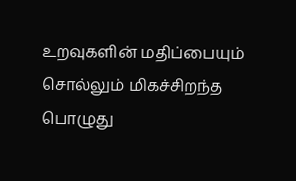உறவுகளின் மதிப்பையும் சொல்லும் மிகச்சிறந்த பொழுது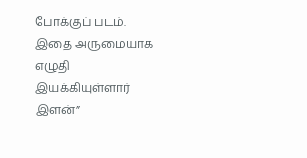போக்குப் படம். இதை அருமையாக எழுதி இயக்கியுள்ளார் இளன்”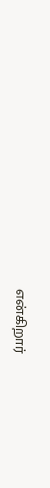என்கிறார்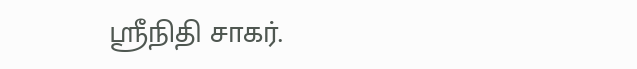ஸ்ரீநிதி சாகர்.